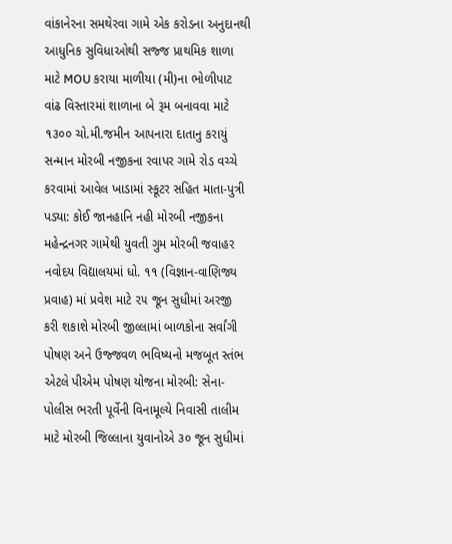વાંકાનેરના સમથેરવા ગામે એક કરોડના અનુદાનથી આધુનિક સુવિધાઓથી સજ્જ પ્રાથમિક શાળા માટે MOU કરાયા માળીયા (મી)ના ભોળીપાટ વાંઢ વિસ્તારમાં શાળાના બે રૂમ બનાવવા માટે ૧૩૦૦ ચો.મી.જમીન આપનારા દાતાનુ કરાયું સન્માન મોરબી નજીકના રવાપર ગામે રોડ વચ્ચે કરવામાં આવેલ ખાડામાં સ્કૂટર સહિત માતા-પુત્રી પડ્યા: કોઈ જાનહાનિ નહી મોરબી નજીકના મહેન્દ્રનગર ગામેથી યુવતી ગુમ મોરબી જવાહર નવોદય વિદ્યાલયમાં ધો. ૧૧ (વિજ્ઞાન-વાણિજ્ય પ્રવાહ) માં પ્રવેશ માટે ૨૫ જૂન સુધીમાં અરજી કરી શકાશે મોરબી જીલ્લામાં બાળકોના સર્વાંગી પોષણ અને ઉજ્જવળ ભવિષ્યનો મજબૂત સ્તંભ એટલે પીએમ પોષણ યોજના મોરબી: સેના-પોલીસ ભરતી પૂર્વેની વિનામૂલ્યે નિવાસી તાલીમ માટે મોરબી જિલ્લાના યુવાનોએ ૩૦ જૂન સુધીમાં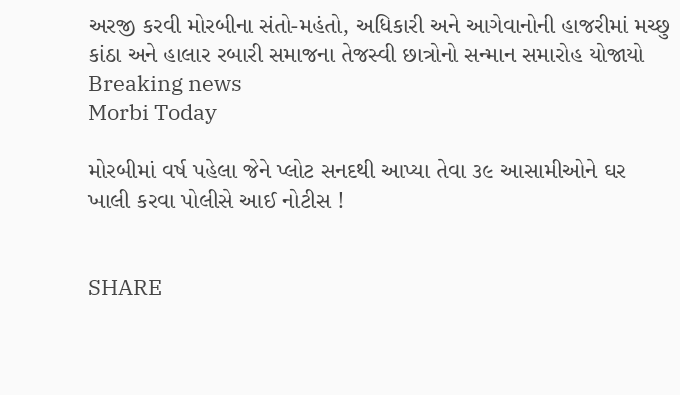અરજી કરવી મોરબીના સંતો-મહંતો, અધિકારી અને આગેવાનોની હાજરીમાં મચ્છુ કાંઠા અને હાલાર રબારી સમાજના તેજસ્વી છાત્રોનો સન્માન સમારોહ યોજાયો
Breaking news
Morbi Today

મોરબીમાં વર્ષ પહેલા જેને પ્લોટ સનદથી આપ્યા તેવા ૩૯ આસામીઓને ઘર ખાલી કરવા પોલીસે આઈ નોટીસ !


SHARE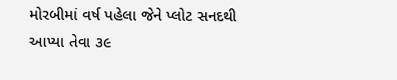મોરબીમાં વર્ષ પહેલા જેને પ્લોટ સનદથી આપ્યા તેવા ૩૯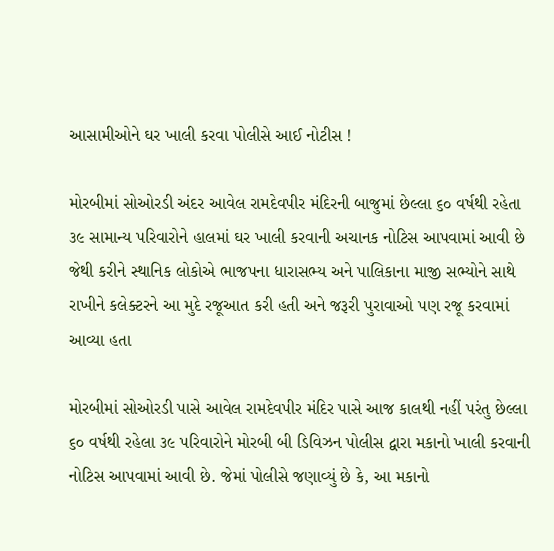આસામીઓને ઘર ખાલી કરવા પોલીસે આઈ નોટીસ !

મોરબીમાં સોઓરડી અંદર આવેલ રામદેવપીર મંદિરની બાજુમાં છેલ્લા ૬૦ વર્ષથી રહેતા ૩૯ સામાન્ય પરિવારોને હાલમાં ઘર ખાલી કરવાની અચાનક નોટિસ આપવામાં આવી છે જેથી કરીને સ્થાનિક લોકોએ ભાજપના ધારાસભ્ય અને પાલિકાના માજી સભ્યોને સાથે રાખીને કલેક્ટરને આ મુદે રજૂઆત કરી હતી અને જરૂરી પુરાવાઓ પણ રજૂ કરવામાં આવ્યા હતા

મોરબીમાં સોઓરડી પાસે આવેલ રામદેવપીર મંદિર પાસે આજ કાલથી નહીં પરંતુ છેલ્લા ૬૦ વર્ષથી રહેલા ૩૯ પરિવારોને મોરબી બી ડિવિઝન પોલીસ દ્વારા મકાનો ખાલી કરવાની નોટિસ આપવામાં આવી છે. જેમાં પોલીસે જણાવ્યું છે કે, આ મકાનો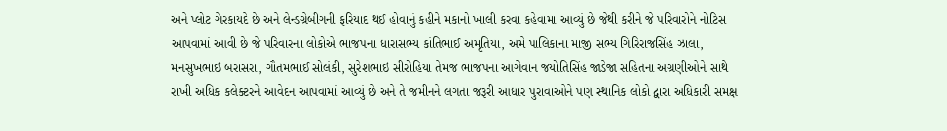અને પ્લોટ ગેરકાયદે છે અને લેન્ડગ્રેબીગની ફરિયાદ થઈ હોવાનું કહીને મકાનો ખાલી કરવા કહેવામા આવ્યું છે જેથી કરીને જે પરિવારોને નોટિસ આપવામાં આવી છે જે પરિવારના લોકોએ ભાજપના ધારાસભ્ય કાંતિભાઈ અમૃતિયા, અમે પાલિકાના માજી સભ્ય ગિરિરાજસિંહ ઝાલા, મનસુખભાઇ બરાસરા, ગૌતમભાઈ સોલંકી, સુરેશભાઇ સીરોહિયા તેમજ ભાજપના આગેવાન જયોતિસિંહ જાડેજા સહિતના અગ્રણીઓને સાથે રાખી અધિક કલેક્ટરને આવેદન આપવામાં આવ્યું છે અને તે જમીનને લગતા જરૂરી આધાર પુરાવાઓને પણ સ્થાનિક લોકો દ્વારા અધિકારી સમક્ષ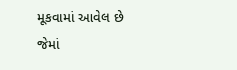મૂકવામાં આવેલ છે જેમાં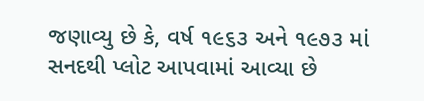જણાવ્યુ છે કે, વર્ષ ૧૯૬૩ અને ૧૯૭૩ માં સનદથી પ્લોટ આપવામાં આવ્યા છે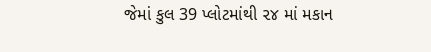જેમાં કુલ 39 પ્લોટમાંથી ૨૪ માં મકાન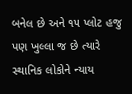બનેલ છે અને ૧૫ પ્લોટ હજુ પણ ખુલ્લા જ છે ત્યારે સ્થાનિક લોકોને ન્યાય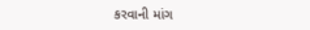કરવાની માંગ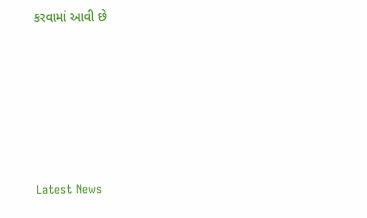કરવામાં આવી છે






Latest News